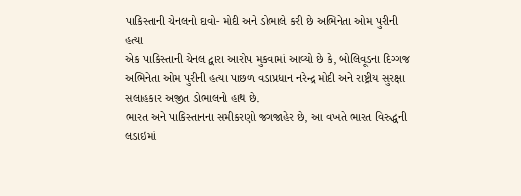પાકિસ્તાની ચેનલનો દાવો- મોદી અને ડોભાલે કરી છે અભિનેતા ઓમ પુરીની હત્યા
એક પાકિસ્તાની ચેનલ દ્વારા આરોપ મુકવામાં આવ્યો છે કે, બોલિવૂડના દિગ્ગજ અભિનેતા ઓમ પુરીની હત્યા પાછળ વડાપ્રધાન નરેન્દ્ર મોદી અને રાષ્ટ્રીય સુરક્ષા સલાહકાર અજીત ડોભાલનો હાથ છે.
ભારત અને પાકિસ્તાનના સમીકરણો જગજાહેર છે, આ વખતે ભારત વિરુદ્ધની લડાઇમાં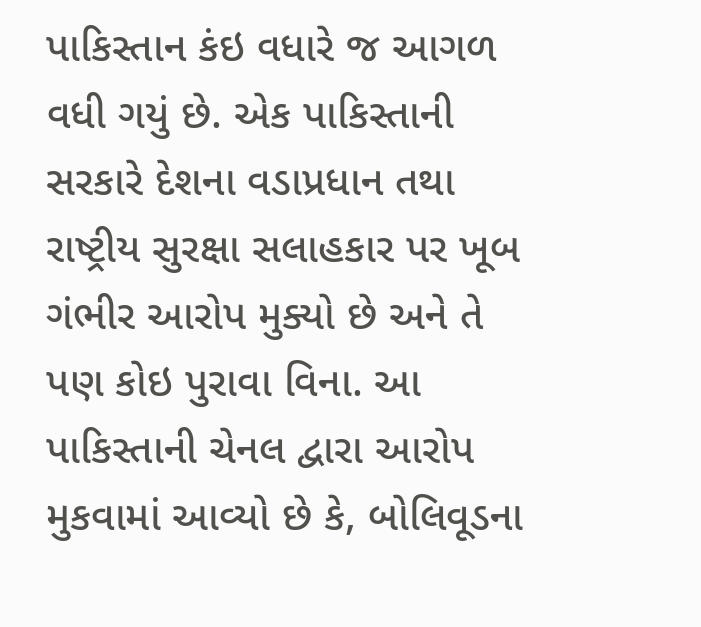પાકિસ્તાન કંઇ વધારે જ આગળ વધી ગયું છે. એક પાકિસ્તાની સરકારે દેશના વડાપ્રધાન તથા રાષ્ટ્રીય સુરક્ષા સલાહકાર પર ખૂબ ગંભીર આરોપ મુક્યો છે અને તે પણ કોઇ પુરાવા વિના. આ પાકિસ્તાની ચેનલ દ્વારા આરોપ મુકવામાં આવ્યો છે કે, બોલિવૂડના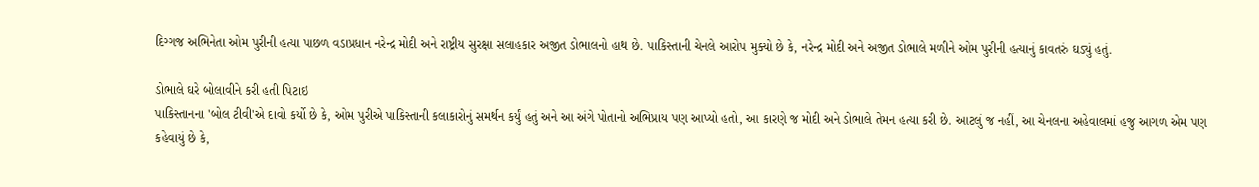દિગ્ગજ અભિનેતા ઓમ પુરીની હત્યા પાછળ વડાપ્રધાન નરેન્દ્ર મોદી અને રાષ્ટ્રીય સુરક્ષા સલાહકાર અજીત ડોભાલનો હાથ છે. પાકિસ્તાની ચેનલે આરોપ મુક્યો છે કે, નરેન્દ્ર મોદી અને અજીત ડોભાલે મળીને ઓમ પુરીની હત્યાનું કાવતરું ઘડ્યું હતું.

ડોભાલે ઘરે બોલાવીને કરી હતી પિટાઇ
પાકિસ્તાનના 'બોલ ટીવી'એ દાવો કર્યો છે કે, ઓમ પુરીએ પાકિસ્તાની કલાકારોનું સમર્થન કર્યું હતું અને આ અંગે પોતાનો અભિપ્રાય પણ આપ્યો હતો, આ કારણે જ મોદી અને ડોભાલે તેમન હત્યા કરી છે. આટલું જ નહીં, આ ચેનલના અહેવાલમાં હજુ આગળ એમ પણ કહેવાયું છે કે,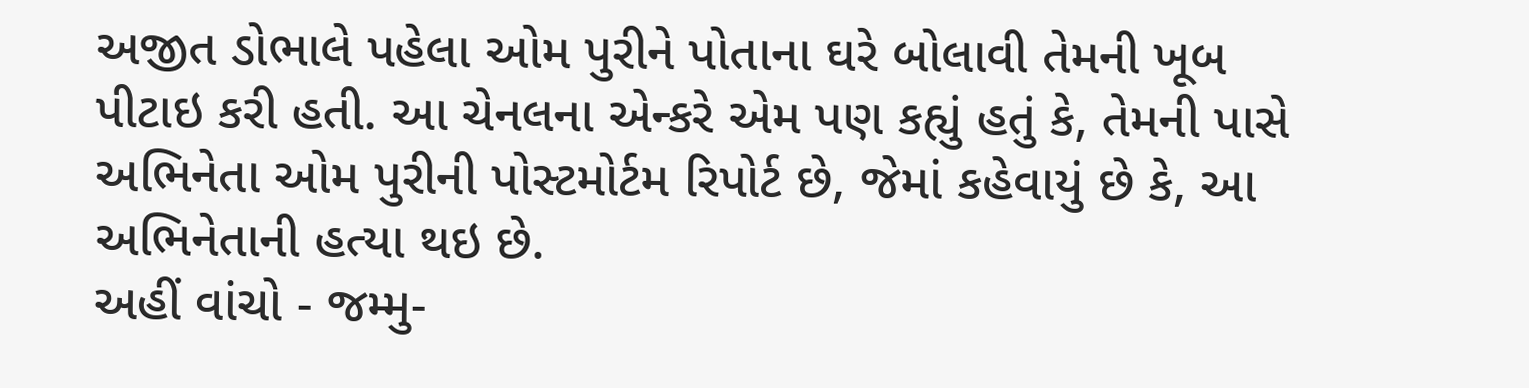અજીત ડોભાલે પહેલા ઓમ પુરીને પોતાના ઘરે બોલાવી તેમની ખૂબ પીટાઇ કરી હતી. આ ચેનલના એન્કરે એમ પણ કહ્યું હતું કે, તેમની પાસે અભિનેતા ઓમ પુરીની પોસ્ટમોર્ટમ રિપોર્ટ છે, જેમાં કહેવાયું છે કે, આ અભિનેતાની હત્યા થઇ છે.
અહીં વાંચો - જમ્મુ-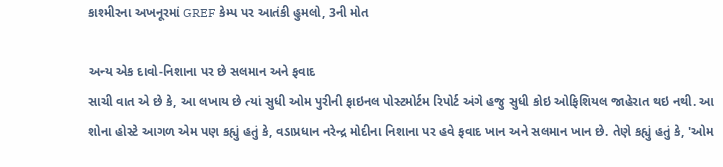કાશ્મીરના અખનૂરમાં GREF કેમ્પ પર આતંકી હુમલો, 3ની મોત

અન્ય એક દાવો-નિશાના પર છે સલમાન અને ફવાદ
સાચી વાત એ છે કે, આ લખાય છે ત્યાં સુધી ઓમ પુરીની ફાઇનલ પોસ્ટમોર્ટમ રિપોર્ટ અંગે હજુ સુધી કોઇ ઓફિશિયલ જાહેરાત થઇ નથી. આ શોના હોસ્ટે આગળ એમ પણ કહ્યું હતું કે, વડાપ્રધાન નરેન્દ્ર મોદીના નિશાના પર હવે ફવાદ ખાન અને સલમાન ખાન છે. તેણે કહ્યું હતું કે, 'ઓમ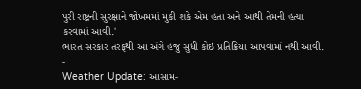પુરી રાષ્ટ્રની સુરક્ષાને જોખમમાં મુકી શકે એમ હતા અને આથી તેમની હત્યા કરવામાં આવી.'
ભારત સરકાર તરફથી આ અંગે હજુ સુધી કોઇ પ્રતિક્રિયા આપવામાં નથી આવી.
-
Weather Update: આસામ-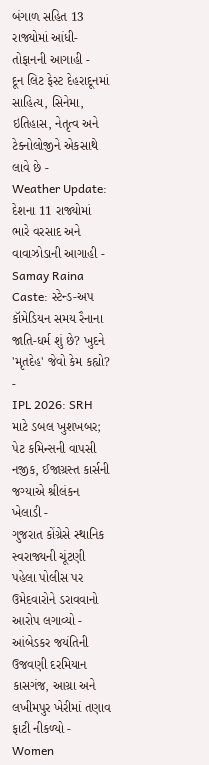બંગાળ સહિત 13 રાજ્યોમાં આંધી-તોફાનની આગાહી -
દૂન લિટ ફેસ્ટ દેહરાદૂનમાં સાહિત્ય, સિનેમા, ઇતિહાસ, નેતૃત્વ અને ટેક્નોલોજીને એકસાથે લાવે છે -
Weather Update: દેશના 11 રાજ્યોમાં ભારે વરસાદ અને વાવાઝોડાની આગાહી -
Samay Raina Caste: સ્ટેન્ડ-અપ કૉમેડિયન સમય રૈનાના જાતિ-ધર્મ શું છે? ખુદને 'મૃતદેહ' જેવો કેમ કહ્યો? -
IPL 2026: SRH માટે ડબલ ખુશખબર; પેટ કમિન્સની વાપસી નજીક, ઈજાગ્રસ્ત કાર્સની જગ્યાએ શ્રીલંકન ખેલાડી -
ગુજરાત કોંગ્રેસે સ્થાનિક સ્વરાજ્યની ચૂંટણી પહેલા પોલીસ પર ઉમેદવારોને ડરાવવાનો આરોપ લગાવ્યો -
આંબેડકર જયંતિની ઉજવણી દરમિયાન કાસગંજ, આગ્રા અને લખીમપુર ખેરીમાં તણાવ ફાટી નીકળ્યો -
Women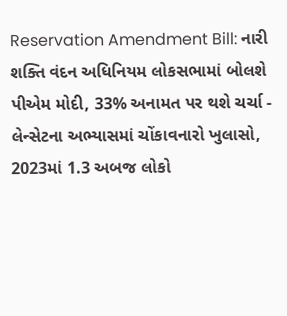Reservation Amendment Bill: નારી શક્તિ વંદન અધિનિયમ લોકસભામાં બોલશે પીએમ મોદી, 33% અનામત પર થશે ચર્ચા -
લેન્સેટના અભ્યાસમાં ચોંકાવનારો ખુલાસો, 2023માં 1.3 અબજ લોકો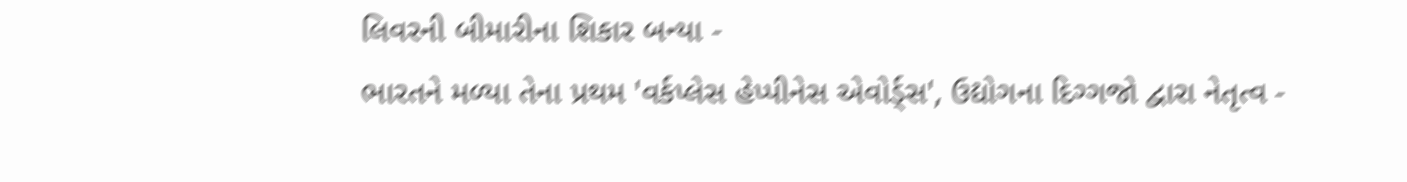લિવરની બીમારીના શિકાર બન્યા -
ભારતને મળ્યા તેના પ્રથમ 'વર્કપ્લેસ હેપ્પીનેસ એવોર્ડ્સ', ઉદ્યોગના દિગ્ગજો દ્વારા નેતૃત્વ -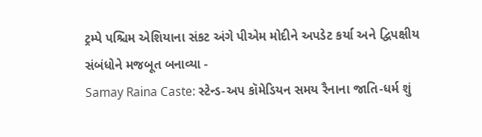ટ્રમ્પે પશ્ચિમ એશિયાના સંકટ અંગે પીએમ મોદીને અપડેટ કર્યા અને દ્વિપક્ષીય સંબંધોને મજબૂત બનાવ્યા -
Samay Raina Caste: સ્ટેન્ડ-અપ કૉમેડિયન સમય રૈનાના જાતિ-ધર્મ શું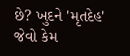છે? ખુદને 'મૃતદેહ' જેવો કેમ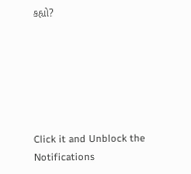કહ્યો?






Click it and Unblock the Notifications